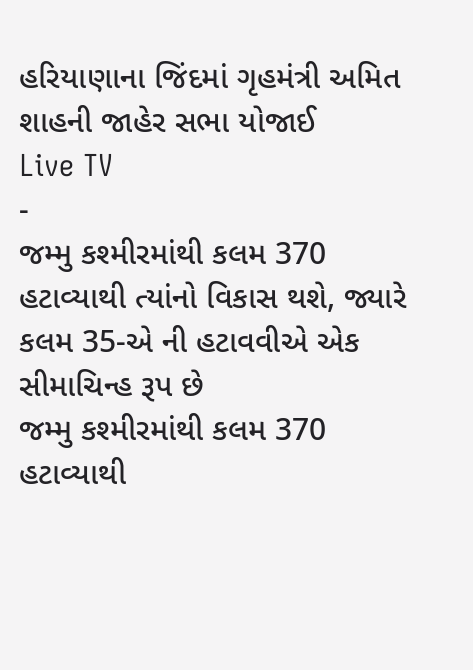હરિયાણાના જિંદમાં ગૃહમંત્રી અમિત શાહની જાહેર સભા યોજાઈ
Live TV
-
જમ્મુ કશ્મીરમાંથી કલમ 370 હટાવ્યાથી ત્યાંનો વિકાસ થશે, જ્યારે કલમ 35-એ ની હટાવવીએ એક સીમાચિન્હ રૂપ છે
જમ્મુ કશ્મીરમાંથી કલમ 370 હટાવ્યાથી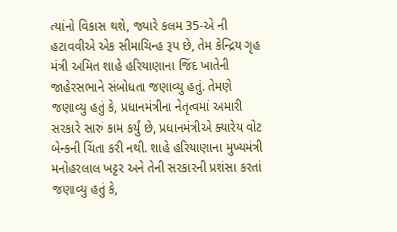ત્યાંનો વિકાસ થશે, જ્યારે કલમ 35-એ ની હટાવવીએ એક સીમાચિન્હ રૂપ છે, તેમ કેન્દ્રિય ગૃહ મંત્રી અમિત શાહે હરિયાણાના જિંદ ખાતેની જાહેરસભાને સંબોધતા જણાવ્યુ હતું. તેમણે જણાવ્યુ હતું કે, પ્રધાનમંત્રીના નેતૃત્વમાં અમારી સરકારે સારું કામ કર્યું છે, પ્રધાનમંત્રીએ ક્યારેય વોટ બેન્કની ચિંતા કરી નથી. શાહે હરિયાણાના મુખ્યમંત્રી મનોહરલાલ ખટ્ટર અને તેની સરકારની પ્રશંસા કરતાં જણાવ્યુ હતું કે,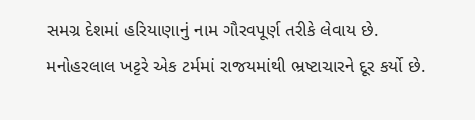સમગ્ર દેશમાં હરિયાણાનું નામ ગૌરવપૂર્ણ તરીકે લેવાય છે. મનોહરલાલ ખટ્ટરે એક ટર્મમાં રાજયમાંથી ભ્રષ્ટાચારને દૂર કર્યો છે.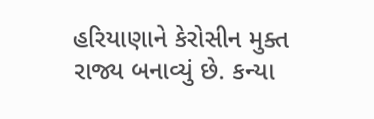હરિયાણાને કેરોસીન મુક્ત રાજ્ય બનાવ્યું છે. કન્યા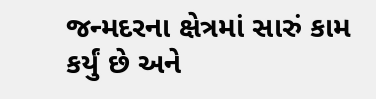જન્મદરના ક્ષેત્રમાં સારું કામ કર્યું છે અને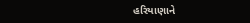હરિયાણાને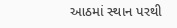આઠમાં સ્થાન પરથી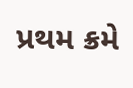પ્રથમ ક્રમે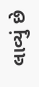લાવ્યું છે